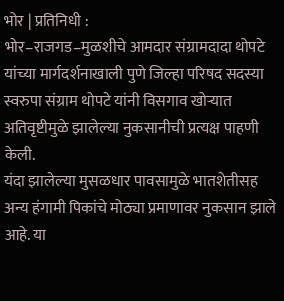भोर | प्रतिनिधी :
भोर–राजगड–मुळशीचे आमदार संग्रामदादा थोपटे यांच्या मार्गदर्शनाखाली पुणे जिल्हा परिषद सदस्या स्वरुपा संग्राम थोपटे यांनी विसगाव खोऱ्यात अतिवृष्टीमुळे झालेल्या नुकसानीची प्रत्यक्ष पाहणी केली.
यंदा झालेल्या मुसळधार पावसामुळे भातशेतीसह अन्य हंगामी पिकांचे मोठ्या प्रमाणावर नुकसान झाले आहे. या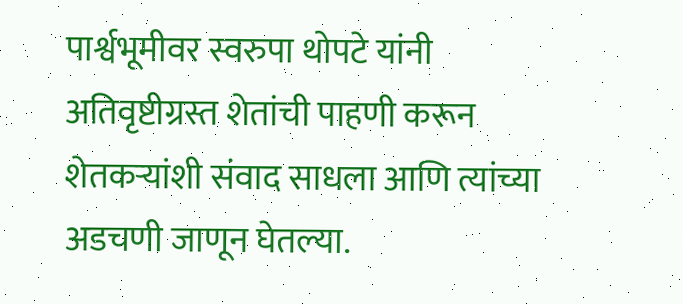पार्श्वभूमीवर स्वरुपा थोपटे यांनी अतिवृष्टीग्रस्त शेतांची पाहणी करून शेतकऱ्यांशी संवाद साधला आणि त्यांच्या अडचणी जाणून घेतल्या.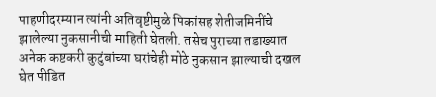पाहणीदरम्यान त्यांनी अतिवृष्टीमुळे पिकांसह शेतीजमिनींचे झालेल्या नुकसानीची माहिती घेतली. तसेच पुराच्या तडाख्यात अनेक कष्टकरी कुटुंबांच्या घरांचेही मोठे नुकसान झाल्याची दखल घेत पीडित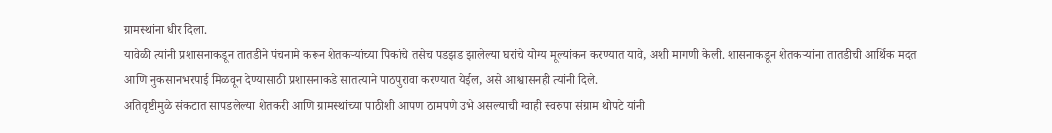ग्रामस्थांना धीर दिला.
यावेळी त्यांनी प्रशासनाकडून तातडीने पंचनामे करून शेतकऱ्यांच्या पिकांचे तसेच पडझड झालेल्या घरांचे योग्य मूल्यांकन करण्यात यावे, अशी मागणी केली. शासनाकडून शेतकऱ्यांना तातडीची आर्थिक मदत आणि नुकसानभरपाई मिळवून देण्यासाठी प्रशासनाकडे सातत्याने पाठपुरावा करण्यात येईल, असे आश्वासनही त्यांनी दिले.
अतिवृष्टीमुळे संकटात सापडलेल्या शेतकरी आणि ग्रामस्थांच्या पाठीशी आपण ठामपणे उभे असल्याची ग्वाही स्वरुपा संग्राम थोपटे यांनी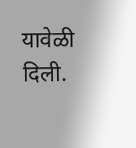यावेळी दिली.